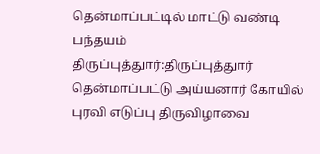தென்மாப்பட்டில் மாட்டு வண்டி பந்தயம்
திருப்புத்துார்:திருப்புத்துார் தென்மாப்பட்டு அய்யனார் கோயில் புரவி எடுப்பு திருவிழாவை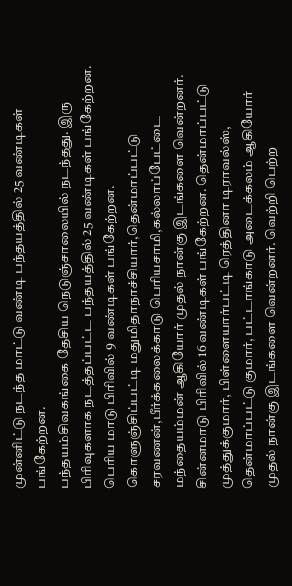முன்னிட்டு நடந்த மாட்டு வண்டி பந்தயத்தில் 25 வண்டிகள் பங்கேற்றன.
பந்தயம்சிவகங்கை தேசிய நெடுஞ்சாலையில் நடந்தது. இரு பிரிவுகளாக நடத்தப்பட்ட பந்தயத்தில் 25 வண்டிகள் பங்கேற்றன. பெரிய மாடு பிரிவில் 9 வண்டிகள் பங்கேற்றன. கொளுஞ்சிப்பட்டி மதுமிதாநாச்சியார்,தென்மாப்பட்டு சரவணன்,பீர்க்கலைக்காடு பெரியசாமி,கல்லாப்பேட்டை மந்தையம்மன் ஆகியோர் முதல் நான்கு இடங்களை வென்றனர். சின்னமாடு பிரிவில் 16 வண்டிகள் பங்கேற்றன. தென்மாப்பட்டு முத்துக்குமார், பிள்ளையார்பட்டி ரெத்தினா டிராவல்ஸ், தென்மாப்பட்டு குமார், பட்டாங்காடு அடைக்கலம் ஆகியோர் முதல் நான்கு இடங்களை வென்றனர். வெற்றி பெற்ற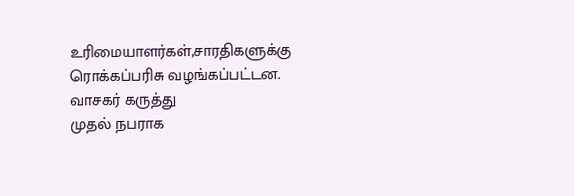உரிமையாளர்கள்,சாரதிகளுக்கு ரொக்கப்பரிசு வழங்கப்பட்டன.
வாசகர் கருத்து
முதல் நபராக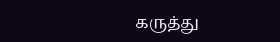கருத்து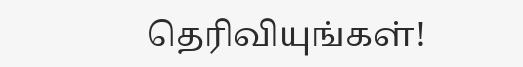தெரிவியுங்கள்!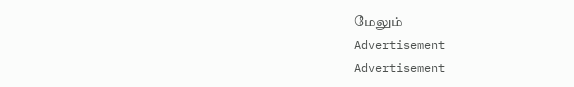மேலும்
Advertisement
Advertisement